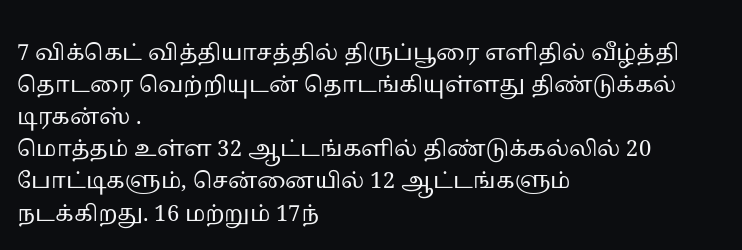7 விக்கெட் வித்தியாசத்தில் திருப்பூரை எளிதில் வீழ்த்தி தொடரை வெற்றியுடன் தொடங்கியுள்ளது திண்டுக்கல் டிரகன்ஸ் .
மொத்தம் உள்ள 32 ஆட்டங்களில் திண்டுக்கல்லில் 20 போட்டிகளும், சென்னையில் 12 ஆட்டங்களும் நடக்கிறது. 16 மற்றும் 17ந்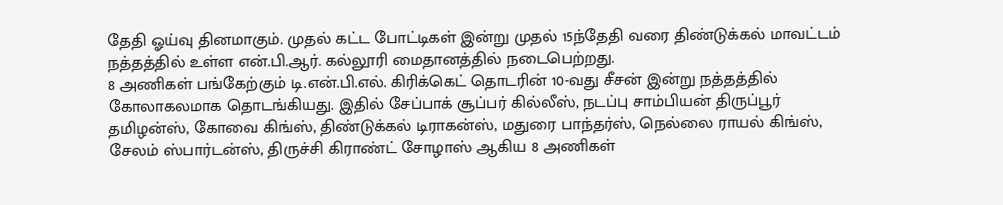தேதி ஓய்வு தினமாகும். முதல் கட்ட போட்டிகள் இன்று முதல் 15ந்தேதி வரை திண்டுக்கல் மாவட்டம் நத்தத்தில் உள்ள என்.பி.ஆர். கல்லூரி மைதானத்தில் நடைபெற்றது.
8 அணிகள் பங்கேற்கும் டி.என்.பி.எல். கிரிக்கெட் தொடரின் 10-வது சீசன் இன்று நத்தத்தில் கோலாகலமாக தொடங்கியது. இதில் சேப்பாக் சூப்பர் கில்லீஸ், நடப்பு சாம்பியன் திருப்பூர் தமிழன்ஸ், கோவை கிங்ஸ், திண்டுக்கல் டிராகன்ஸ், மதுரை பாந்தர்ஸ், நெல்லை ராயல் கிங்ஸ், சேலம் ஸ்பார்டன்ஸ், திருச்சி கிராண்ட் சோழாஸ் ஆகிய 8 அணிகள்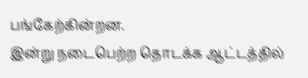பங்கேற்கின்றன.
இன்று நடைபெற்ற தொடக்க ஆட்டத்தில்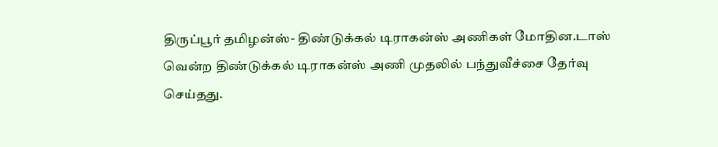திருப்பூர் தமிழன்ஸ்- திண்டுக்கல் டிராகன்ஸ் அணிகள் மோதின.டாஸ் வென்ற திண்டுக்கல் டிராகன்ஸ் அணி முதலில் பந்துவீச்சை தேர்வு செய்தது.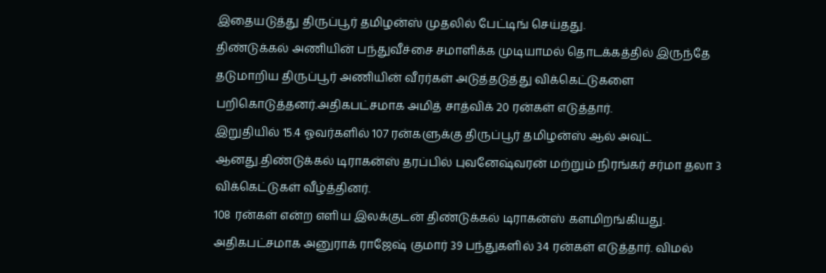இதையடுத்து திருப்பூர் தமிழன்ஸ் முதலில் பேட்டிங் செய்தது.
திண்டுக்கல் அணியின் பந்துவீச்சை சமாளிக்க முடியாமல் தொடக்கத்தில் இருந்தே தடுமாறிய திருப்பூர் அணியின் வீரர்கள் அடுத்தடுத்து விக்கெட்டுகளை பறிகொடுத்தனர்.அதிகபட்சமாக அமித் சாத்விக் 20 ரன்கள் எடுத்தார்.
இறுதியில் 15.4 ஓவர்களில் 107 ரன்களுக்கு திருப்பூர் தமிழன்ஸ் ஆல் அவுட் ஆனது.திண்டுக்கல் டிராகன்ஸ் தரப்பில் புவனேஷ்வரன் மற்றும் நிரங்கர் சர்மா தலா 3 விக்கெட்டுகள் வீழ்த்தினர்.
108 ரன்கள் என்ற எளிய இலக்குடன் திண்டுக்கல் டிராகன்ஸ் களமிறங்கியது. அதிகபட்சமாக அனுராக் ராஜேஷ் குமார் 39 பந்துகளில் 34 ரன்கள் எடுத்தார். விமல்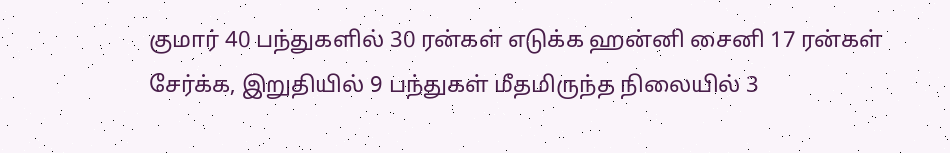குமார் 40 பந்துகளில் 30 ரன்கள் எடுக்க ஹன்னி சைனி 17 ரன்கள் சேர்க்க, இறுதியில் 9 பந்துகள் மீதமிருந்த நிலையில் 3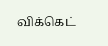விக்கெட்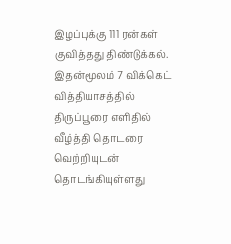இழப்புக்கு 111 ரன்கள் குவித்தது திண்டுக்கல். இதன்மூலம் 7 விக்கெட் வித்தியாசத்தில் திருப்பூரை எளிதில் வீழ்த்தி தொடரை வெற்றியுடன் தொடங்கியுள்ளது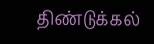திண்டுக்கல்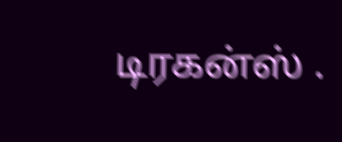டிரகன்ஸ் .